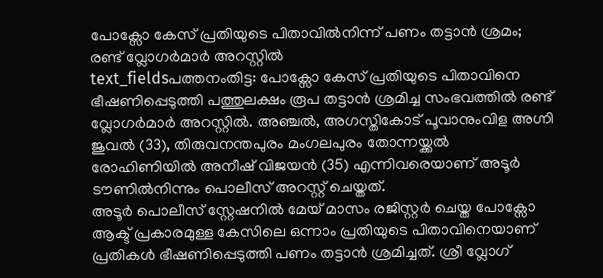പോക്സോ കേസ് പ്രതിയുടെ പിതാവിൽനിന്ന് പണം തട്ടാൻ ശ്രമം; രണ്ട് വ്ലോഗർമാർ അറസ്റ്റിൽ
text_fieldsപത്തനംതിട്ട: പോക്സോ കേസ് പ്രതിയുടെ പിതാവിനെ ഭീഷണിപ്പെടുത്തി പത്തുലക്ഷം രൂപ തട്ടാൻ ശ്രമിച്ച സംഭവത്തിൽ രണ്ട് വ്ലോഗർമാർ അറസ്റ്റിൽ. അഞ്ചൽ, അഗസ്തികോട് പൂവാനുംവിള അഗ്നി ജുവൽ (33), തിരുവനന്തപുരം മംഗലപുരം തോന്നയ്ക്കൽ രോഹിണിയിൽ അനീഷ് വിജയൻ (35) എന്നിവരെയാണ് അടൂർ ടൗണിൽനിന്നും പൊലീസ് അറസ്റ്റ് ചെയ്തത്.
അടൂർ പൊലീസ് സ്റ്റേഷനിൽ മേയ് മാസം രജിസ്റ്റർ ചെയ്ത പോക്സോ ആക്ട് പ്രകാരമുള്ള കേസിലെ ഒന്നാം പ്രതിയുടെ പിതാവിനെയാണ് പ്രതികൾ ഭീഷണിപ്പെടുത്തി പണം തട്ടാൻ ശ്രമിച്ചത്. ശ്രീ വ്ലോഗ്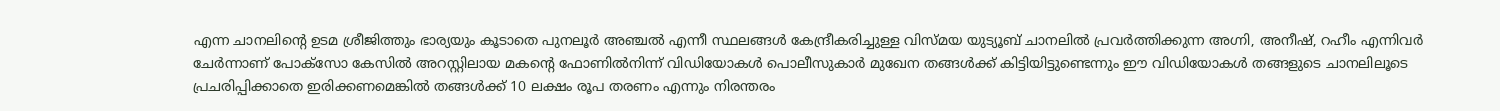എന്ന ചാനലിന്റെ ഉടമ ശ്രീജിത്തും ഭാര്യയും കൂടാതെ പുനലൂർ അഞ്ചൽ എന്നീ സ്ഥലങ്ങൾ കേന്ദ്രീകരിച്ചുള്ള വിസ്മയ യുട്യൂബ് ചാനലിൽ പ്രവർത്തിക്കുന്ന അഗ്നി, അനീഷ്, റഹീം എന്നിവർ ചേർന്നാണ് പോക്സോ കേസിൽ അറസ്റ്റിലായ മകന്റെ ഫോണിൽനിന്ന് വിഡിയോകൾ പൊലീസുകാർ മുഖേന തങ്ങൾക്ക് കിട്ടിയിട്ടുണ്ടെന്നും ഈ വിഡിയോകൾ തങ്ങളുടെ ചാനലിലൂടെ പ്രചരിപ്പിക്കാതെ ഇരിക്കണമെങ്കിൽ തങ്ങൾക്ക് 10 ലക്ഷം രൂപ തരണം എന്നും നിരന്തരം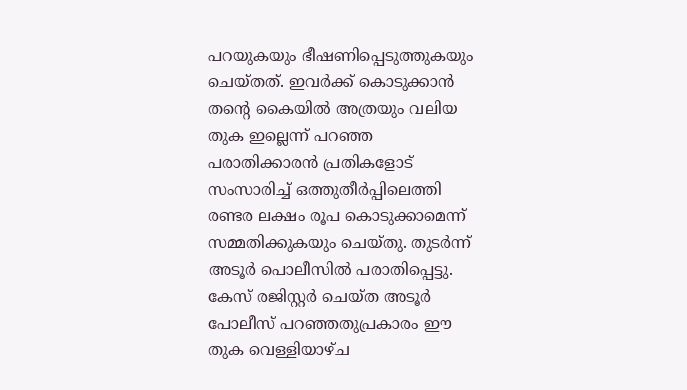പറയുകയും ഭീഷണിപ്പെടുത്തുകയും ചെയ്തത്. ഇവർക്ക് കൊടുക്കാൻ തന്റെ കൈയിൽ അത്രയും വലിയ തുക ഇല്ലെന്ന് പറഞ്ഞ പരാതിക്കാരൻ പ്രതികളോട് സംസാരിച്ച് ഒത്തുതീർപ്പിലെത്തി രണ്ടര ലക്ഷം രൂപ കൊടുക്കാമെന്ന് സമ്മതിക്കുകയും ചെയ്തു. തുടർന്ന് അടൂർ പൊലീസിൽ പരാതിപ്പെട്ടു.
കേസ് രജിസ്റ്റർ ചെയ്ത അടൂർ പോലീസ് പറഞ്ഞതുപ്രകാരം ഈ തുക വെള്ളിയാഴ്ച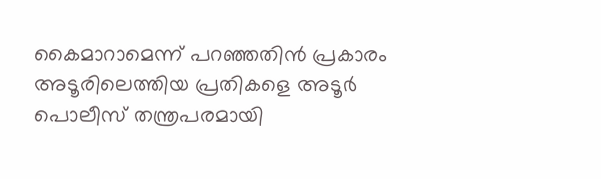കൈമാറാമെന്ന് പറഞ്ഞതിൻ പ്രകാരം അടൂരിലെത്തിയ പ്രതികളെ അടൂർ പൊലീസ് തന്ത്രപരമായി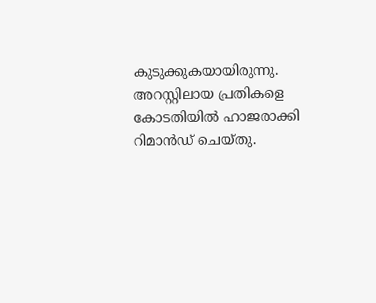കുടുക്കുകയായിരുന്നു. അറസ്റ്റിലായ പ്രതികളെ കോടതിയിൽ ഹാജരാക്കി റിമാൻഡ് ചെയ്തു.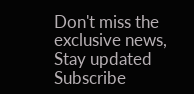Don't miss the exclusive news, Stay updated
Subscribe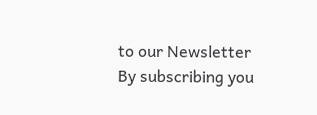to our Newsletter
By subscribing you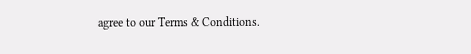agree to our Terms & Conditions.